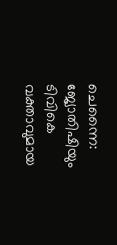ചെന്നൈ: ജ്യോതിഷിയും ടിവികെ വക്താവുമായ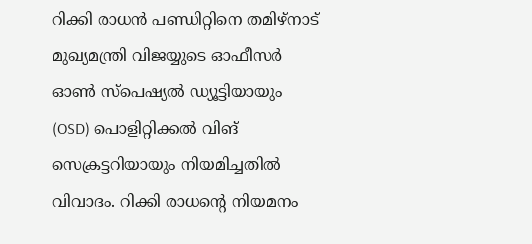റിക്കി രാധൻ പണ്ഡിറ്റിനെ തമിഴ്നാട് മുഖ്യമന്ത്രി വിജയ്യുടെ ഓഫീസർ ഓൺ സ്പെഷ്യൽ ഡ്യൂട്ടിയായും (OSD) പൊളിറ്റിക്കൽ വിങ് സെക്രട്ടറിയായും നിയമിച്ചതിൽ വിവാദം. റിക്കി രാധൻ്റെ നിയമനം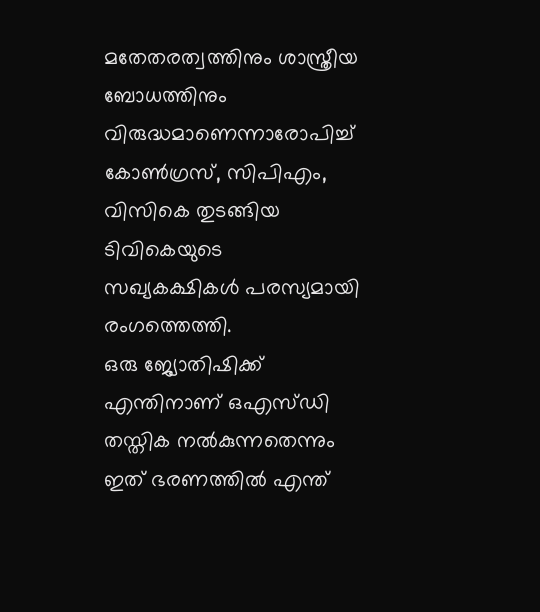മതേതരത്വത്തിനും ശാസ്ത്രീയ ബോധത്തിനും വിരുദ്ധമാണെന്നാരോപിച്ച് കോൺഗ്രസ്, സിപിഎം, വിസികെ തുടങ്ങിയ ടിവികെയുടെ സഖ്യകക്ഷികൾ പരസ്യമായി രംഗത്തെത്തി.
ഒരു ജ്യോതിഷിക്ക് എന്തിനാണ് ഒഎസ്ഡി തസ്തിക നൽകുന്നതെന്നും ഇത് ഭരണത്തിൽ എന്ത്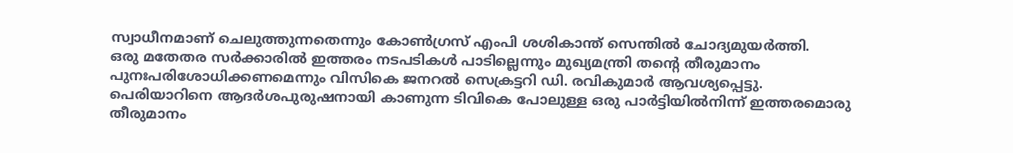സ്വാധീനമാണ് ചെലുത്തുന്നതെന്നും കോൺഗ്രസ് എംപി ശശികാന്ത് സെന്തിൽ ചോദ്യമുയർത്തി.
ഒരു മതേതര സർക്കാരിൽ ഇത്തരം നടപടികൾ പാടില്ലെന്നും മുഖ്യമന്ത്രി തന്റെ തീരുമാനം പുനഃപരിശോധിക്കണമെന്നും വിസികെ ജനറൽ സെക്രട്ടറി ഡി. രവികുമാർ ആവശ്യപ്പെട്ടു.
പെരിയാറിനെ ആദർശപുരുഷനായി കാണുന്ന ടിവികെ പോലുള്ള ഒരു പാർട്ടിയിൽനിന്ന് ഇത്തരമൊരു തീരുമാനം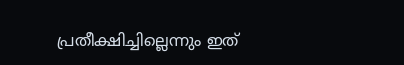പ്രതീക്ഷിച്ചില്ലെന്നും ഇത്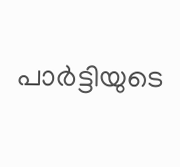പാർട്ടിയുടെ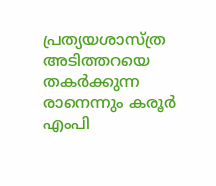പ്രത്യയശാസ്ത്ര അടിത്തറയെ തകർക്കുന്ന രാനെന്നും കരൂർ എംപി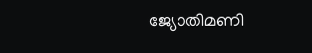ജ്യോതിമണി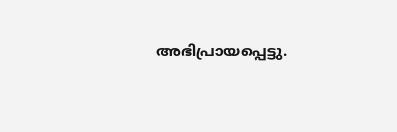അഭിപ്രായപ്പെട്ടു.